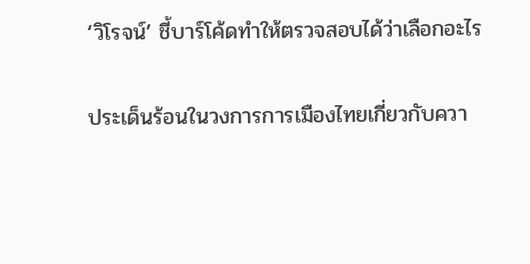‘วิโรจน์’ ชี้บาร์โค้ดทำให้ตรวจสอบได้ว่าเลือกอะไร

ประเด็นร้อนในวงการการเมืองไทยเกี่ยวกับควา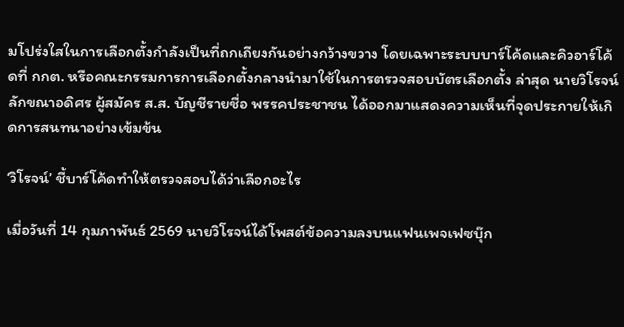มโปร่งใสในการเลือกตั้งกำลังเป็นที่ถกเถียงกันอย่างกว้างขวาง โดยเฉพาะระบบบาร์โค้ดและคิวอาร์โค้ดที่ กกต. หรือคณะกรรมการการเลือกตั้งกลางนำมาใช้ในการตรวจสอบบัตรเลือกตั้ง ล่าสุด นายวิโรจน์ ลักขณาอดิศร ผู้สมัคร ส.ส. บัญชีรายชื่อ พรรคประชาชน ได้ออกมาแสดงความเห็นที่จุดประกายให้เกิดการสนทนาอย่างเข้มข้น

‘วิโรจน์’ ชี้บาร์โค้ดทำให้ตรวจสอบได้ว่าเลือกอะไร

เมื่อวันที่ 14 กุมภาพันธ์ 2569 นายวิโรจน์ได้โพสต์ข้อความลงบนแฟนเพจเฟซบุ๊ก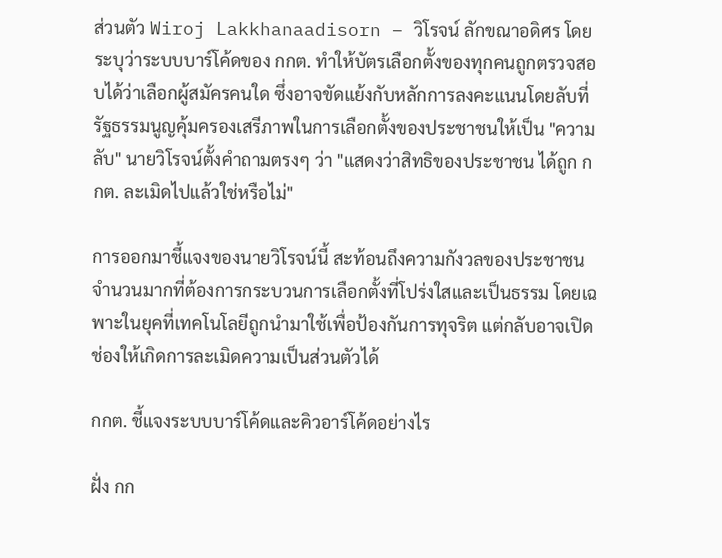ส่วนตัว Wiroj Lakkhanaadisorn – วิโรจน์ ลักขณาอดิศร โดยระบุว่าระบบบาร์โค้ดของ กกต. ทำให้บัตรเลือกตั้งของทุกคนถูกตรวจสอบได้ว่าเลือกผู้สมัครคนใด ซึ่งอาจขัดแย้งกับหลักการลงคะแนนโดยลับที่รัฐธรรมนูญคุ้มครองเสรีภาพในการเลือกตั้งของประชาชนให้เป็น "ความลับ" นายวิโรจน์ตั้งคำถามตรงๆ ว่า "แสดงว่าสิทธิของประชาชน ได้ถูก กกต. ละเมิดไปแล้วใช่หรือไม่"

การออกมาชี้แจงของนายวิโรจน์นี้ สะท้อนถึงความกังวลของประชาชนจำนวนมากที่ต้องการกระบวนการเลือกตั้งที่โปร่งใสและเป็นธรรม โดยเฉพาะในยุคที่เทคโนโลยีถูกนำมาใช้เพื่อป้องกันการทุจริต แต่กลับอาจเปิดช่องให้เกิดการละเมิดความเป็นส่วนตัวได้

กกต. ชี้แจงระบบบาร์โค้ดและคิวอาร์โค้ดอย่างไร

ฝั่ง กก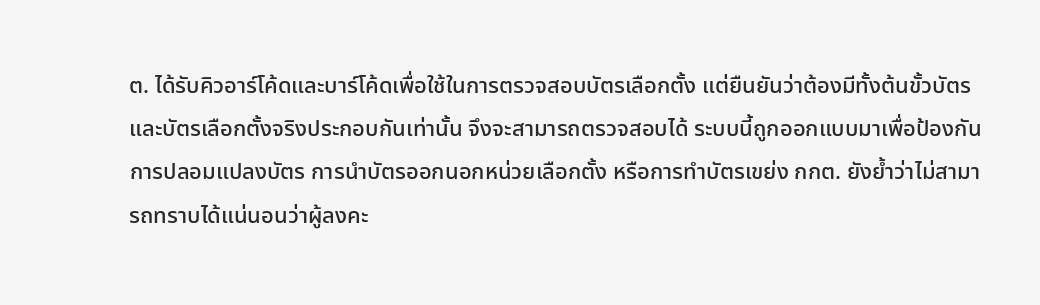ต. ได้รับคิวอาร์โค้ดและบาร์โค้ดเพื่อใช้ในการตรวจสอบบัตรเลือกตั้ง แต่ยืนยันว่าต้องมีทั้งต้นขั้วบัตรและบัตรเลือกตั้งจริงประกอบกันเท่านั้น จึงจะสามารถตรวจสอบได้ ระบบนี้ถูกออกแบบมาเพื่อป้องกันการปลอมแปลงบัตร การนำบัตรออกนอกหน่วยเลือกตั้ง หรือการทำบัตรเขย่ง กกต. ยังย้ำว่าไม่สามารถทราบได้แน่นอนว่าผู้ลงคะ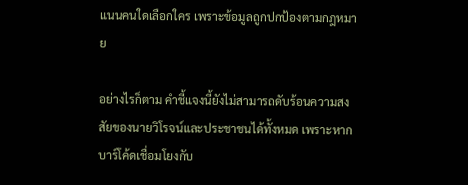แนนคนใดเลือกใคร เพราะข้อมูลถูกปกป้องตามกฎหมาย

อย่างไรก็ตาม คำชี้แจงนี้ยังไม่สามารถดับร้อนความสงสัยของนายวิโรจน์และประชาชนได้ทั้งหมด เพราะหากบาร์โค้ดเชื่อมโยงกับ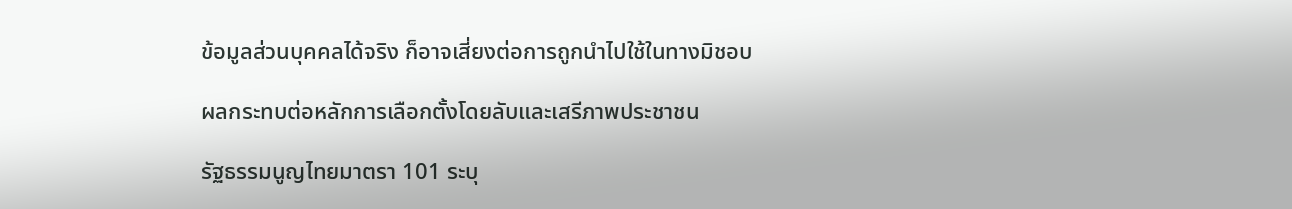ข้อมูลส่วนบุคคลได้จริง ก็อาจเสี่ยงต่อการถูกนำไปใช้ในทางมิชอบ

ผลกระทบต่อหลักการเลือกตั้งโดยลับและเสรีภาพประชาชน

รัฐธรรมนูญไทยมาตรา 101 ระบุ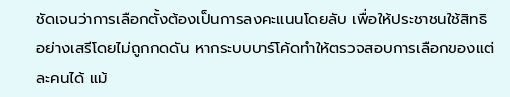ชัดเจนว่าการเลือกตั้งต้องเป็นการลงคะแนนโดยลับ เพื่อให้ประชาชนใช้สิทธิอย่างเสรีโดยไม่ถูกกดดัน หากระบบบาร์โค้ดทำให้ตรวจสอบการเลือกของแต่ละคนได้ แม้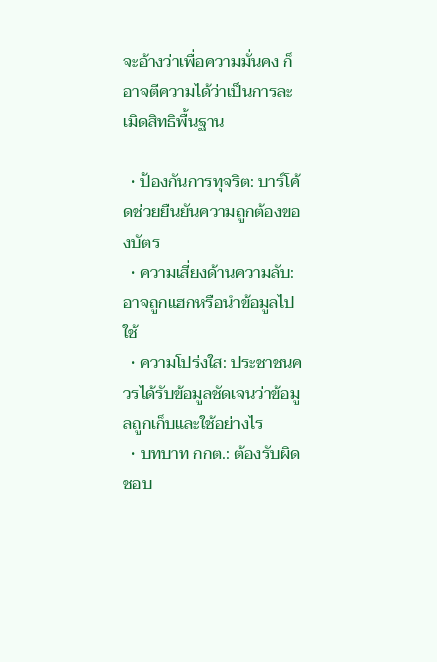จะอ้างว่าเพื่อความมั่นคง ก็อาจตีความได้ว่าเป็นการละเมิดสิทธิพื้นฐาน

  • ป้องกันการทุจริต: บาร์โค้ดช่วยยืนยันความถูกต้องของบัตร
  • ความเสี่ยงด้านความลับ: อาจถูกแฮกหรือนำข้อมูลไปใช้
  • ความโปร่งใส: ประชาชนควรได้รับข้อมูลชัดเจนว่าข้อมูลถูกเก็บและใช้อย่างไร
  • บทบาท กกต.: ต้องรับผิดชอบ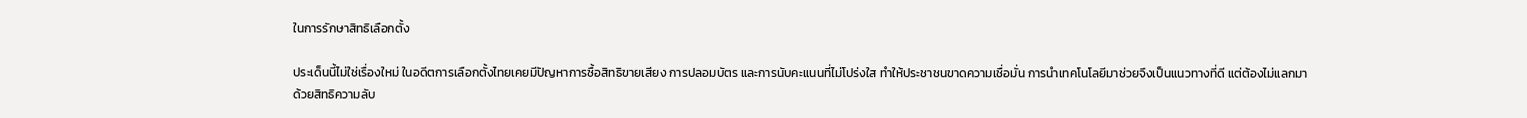ในการรักษาสิทธิเลือกตั้ง

ประเด็นนี้ไม่ใช่เรื่องใหม่ ในอดีตการเลือกตั้งไทยเคยมีปัญหาการซื้อสิทธิขายเสียง การปลอมบัตร และการนับคะแนนที่ไม่โปร่งใส ทำให้ประชาชนขาดความเชื่อมั่น การนำเทคโนโลยีมาช่วยจึงเป็นแนวทางที่ดี แต่ต้องไม่แลกมาด้วยสิทธิความลับ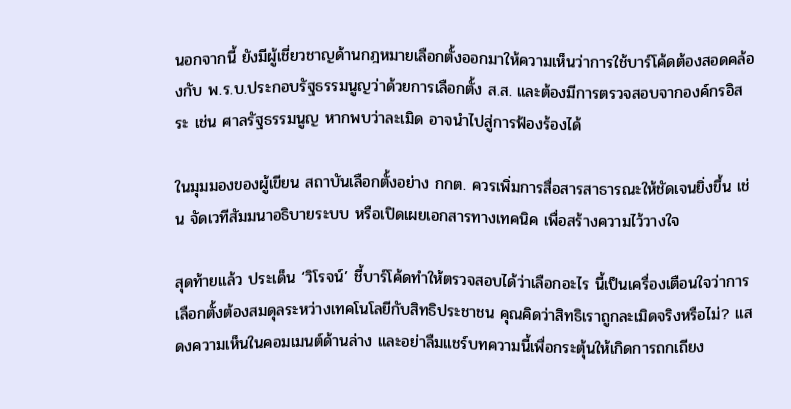นอกจากนี้ ยังมีผู้เชี่ยวชาญด้านกฎหมายเลือกตั้งออกมาให้ความเห็นว่าการใช้บาร์โค้ดต้องสอดคล้องกับ พ.ร.บ.ประกอบรัฐธรรมนูญว่าด้วยการเลือกตั้ง ส.ส. และต้องมีการตรวจสอบจากองค์กรอิสระ เช่น ศาลรัฐธรรมนูญ หากพบว่าละเมิด อาจนำไปสู่การฟ้องร้องได้

ในมุมมองของผู้เขียน สถาบันเลือกตั้งอย่าง กกต. ควรเพิ่มการสื่อสารสาธารณะให้ชัดเจนยิ่งขึ้น เช่น จัดเวทีสัมมนาอธิบายระบบ หรือเปิดเผยเอกสารทางเทคนิค เพื่อสร้างความไว้วางใจ

สุดท้ายแล้ว ประเด็น ‘วิโรจน์’ ชี้บาร์โค้ดทำให้ตรวจสอบได้ว่าเลือกอะไร นี้เป็นเครื่องเตือนใจว่าการเลือกตั้งต้องสมดุลระหว่างเทคโนโลยีกับสิทธิประชาชน คุณคิดว่าสิทธิเราถูกละเมิดจริงหรือไม่? แสดงความเห็นในคอมเมนต์ด้านล่าง และอย่าลืมแชร์บทความนี้เพื่อกระตุ้นให้เกิดการถกเถียง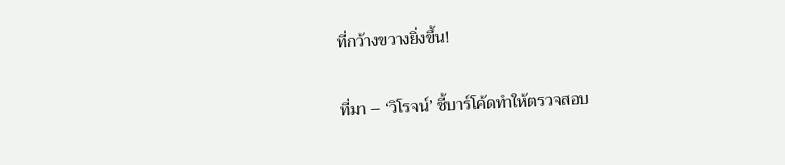ที่กว้างขวางยิ่งขึ้น!

ที่มา – ‘วิโรจน์’ ชี้บาร์โค้ดทำให้ตรวจสอบ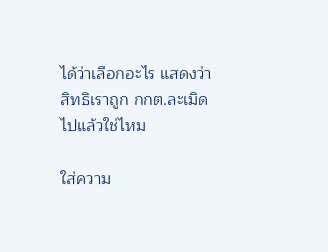ได้ว่าเลือกอะไร แสดงว่าสิทธิเราถูก กกต.ละเมิดไปแล้วใช่ไหม

ใส่ความ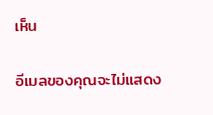เห็น

อีเมลของคุณจะไม่แสดง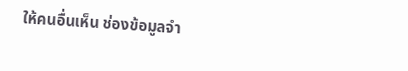ให้คนอื่นเห็น ช่องข้อมูลจำ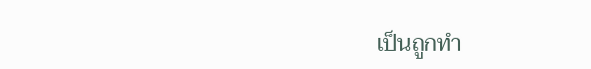เป็นถูกทำ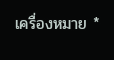เครื่องหมาย *